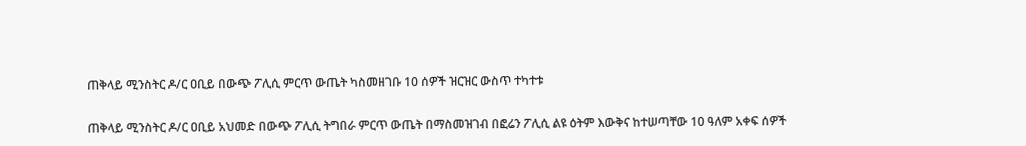ጠቅላይ ሚንስትር ዶ/ር ዐቢይ በውጭ ፖሊሲ ምርጥ ውጤት ካስመዘገቡ 10 ሰዎች ዝርዝር ውስጥ ተካተቱ

ጠቅላይ ሚንስትር ዶ/ር ዐቢይ አህመድ በውጭ ፖሊሲ ትግበራ ምርጥ ውጤት በማስመዝገብ በፎሬን ፖሊሲ ልዩ ዕትም እውቅና ከተሠጣቸው 10 ዓለም አቀፍ ሰዎች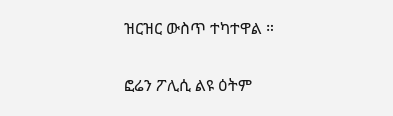ዝርዝር ውስጥ ተካተዋል ።

ፎሬን ፖሊሲ ልዩ ዕትም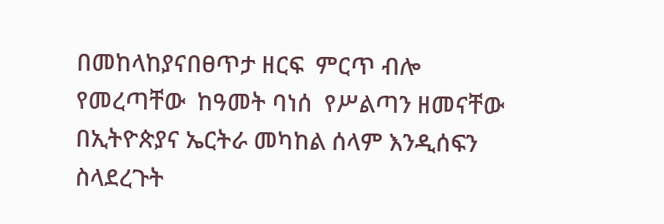በመከላከያናበፀጥታ ዘርፍ  ምርጥ ብሎ የመረጣቸው  ከዓመት ባነሰ  የሥልጣን ዘመናቸው በኢትዮጵያና ኤርትራ መካከል ሰላም እንዲሰፍን ስላደረጉት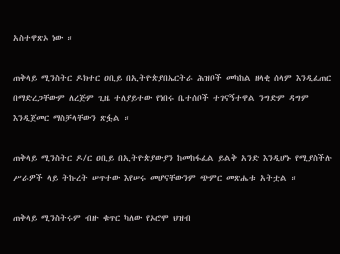አስተዋጽኦ ነው ።

ጠቅላይ ሚንስትር ዶክተር ዐቢይ በኢትዮጵያበኤርትራ ሕዝቦች መካከል ዘላቂ ሰላም እንዲፈጠር በማድረጋቸውም ለረጅም ጊዜ ተለያይተው የነበሩ ቤተሰቦች ተገናኝተዋል ንግድም ዳግም እንዲጀመር ማስቻላቸውን ጽፏል ።

ጠቅላይ ሚንስትር ዶ/ር ዐቢይ በኢትዮጵያውያን ከመከፋፈል ይልቅ አንድ እንዲሆኑ የሚያስችሉ ሥራዎች ላይ ትኩረት ሠጥተው እየሠሩ መሆናቸውንም ጭምር መጽሔቱ አትቷል ።

ጠቅላይ ሚንስትሩም ብዙ ቁጥር ካለው የኦሮሞ ህዝብ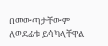በመውጣታቸውም ለወደፊቱ ይሳካላቸዋል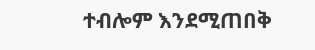ተብሎም እንደሚጠበቅ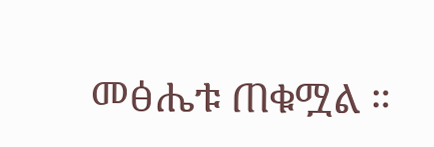መፅሔቱ ጠቁሟል ።